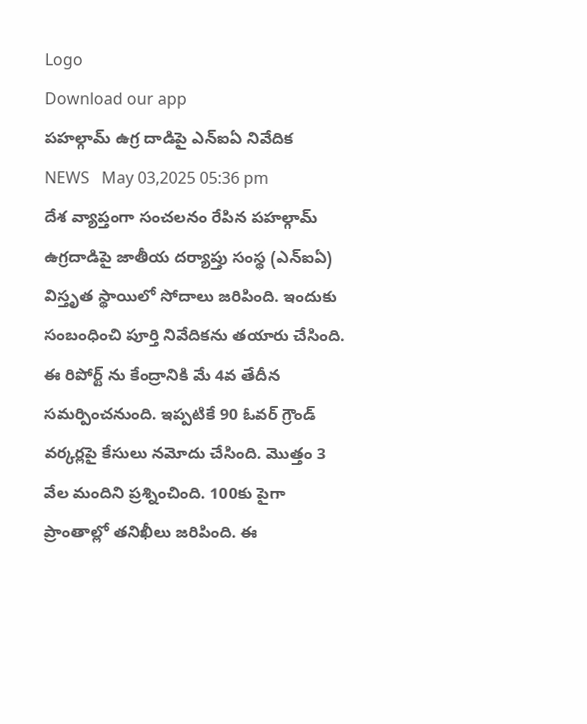Logo
Download our app
ప‌హ‌ల్గామ్ ఉగ్ర దాడిపై ఎన్ఐఏ నివేదిక
NEWS   May 03,2025 05:36 pm
దేశ వ్యాప్తంగా సంచ‌ల‌నం రేపిన ప‌హ‌ల్గామ్ ఉగ్ర‌దాడిపై జాతీయ ద‌ర్యాప్తు సంస్థ (ఎన్ఐఏ) విస్తృత స్థాయిలో సోదాలు జ‌రిపింది. ఇందుకు సంబంధించి పూర్తి నివేదిక‌ను త‌యారు చేసింది. ఈ రిపోర్ట్ ను కేంద్రానికి మే 4వ తేదీన స‌మ‌ర్పించ‌నుంది. ఇప్ప‌టికే 90 ఓవ‌ర్ గ్రౌండ్ వ‌ర్క‌ర్ల‌పై కేసులు న‌మోదు చేసింది. మొత్తం 3 వేల మందిని ప్ర‌శ్నించింది. 100కు పైగా ప్రాంతాల్లో త‌నిఖీలు జ‌రిపింది. ఈ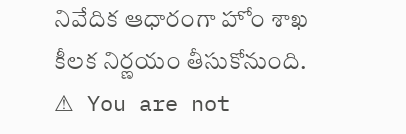నివేదిక ఆధారంగా హోం శాఖ కీల‌క నిర్ణ‌యం తీసుకోనుంది.
⚠ You are not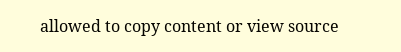allowed to copy content or view source